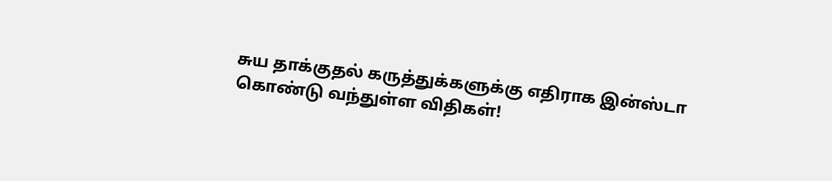சுய தாக்குதல் கருத்துக்களுக்கு எதிராக இன்ஸ்டா கொண்டு வந்துள்ள விதிகள்!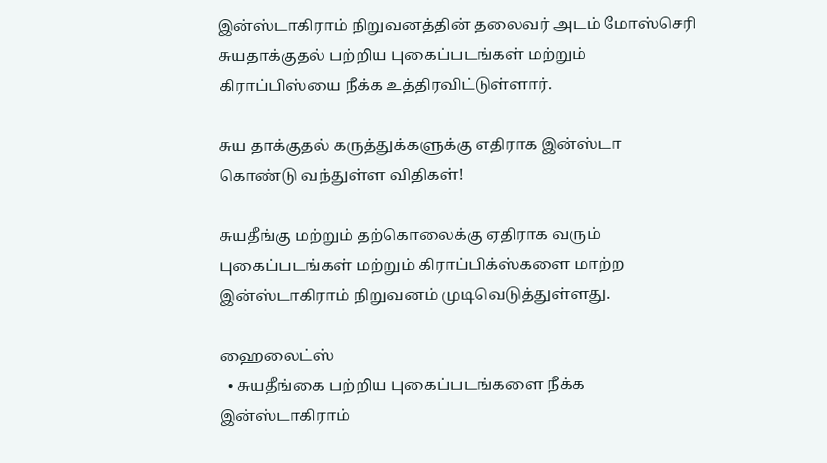இன்ஸ்டாகிராம் நிறுவனத்தின் தலைவர் அடம் மோஸ்செரி சுயதாக்குதல் பற்றிய புகைப்படங்கள் மற்றும் கிராப்பிஸ்யை நீக்க உத்திரவிட்டுள்ளார்.

சுய தாக்குதல் கருத்துக்களுக்கு எதிராக இன்ஸ்டா கொண்டு வந்துள்ள விதிகள்!

சுயதீங்கு மற்றும் தற்கொலைக்கு ஏதிராக வரும் புகைப்படங்கள் மற்றும் கிராப்பிக்ஸ்களை மாற்ற இன்ஸ்டாகிராம் நிறுவனம் முடிவெடுத்துள்ளது.

ஹைலைட்ஸ்
  • சுயதீங்கை பற்றிய புகைப்படங்களை நீக்க இன்ஸ்டாகிராம்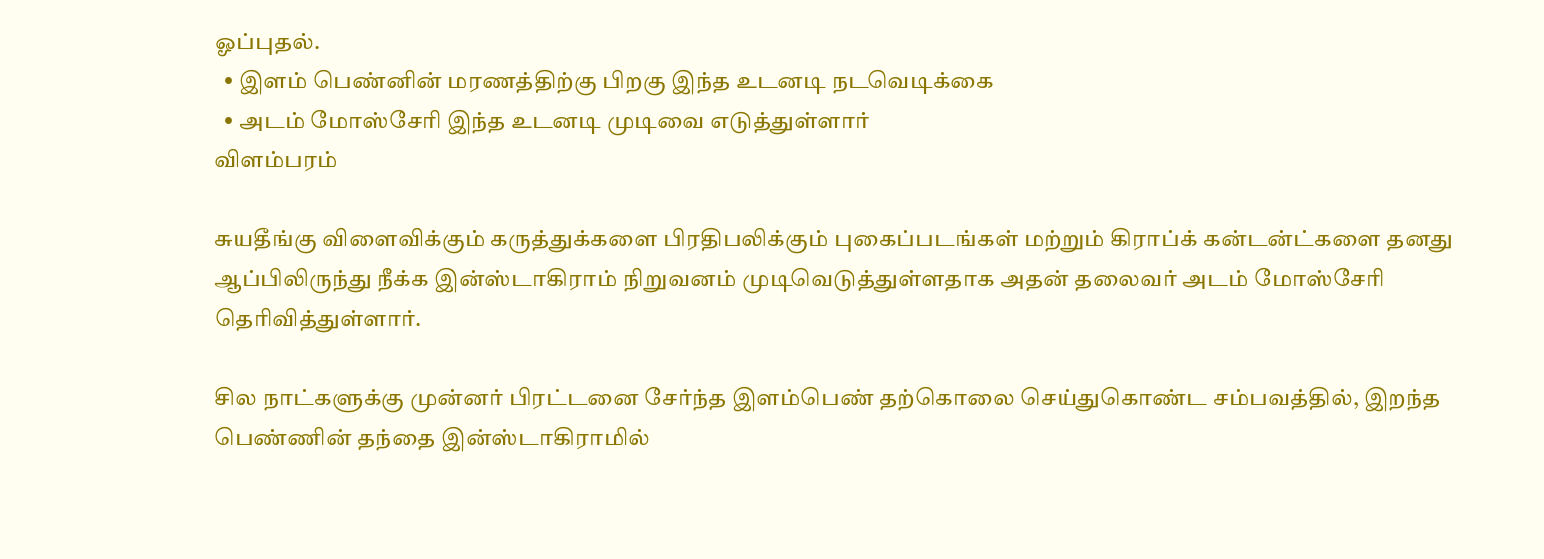ஓப்புதல்.
  • இளம் பெண்னின் மரணத்திற்கு பிறகு இந்த உடனடி நடவெடிக்கை
  • அடம் மோஸ்சேரி இந்த உடனடி முடிவை எடுத்துள்ளார்
விளம்பரம்

சுயதீங்கு விளைவிக்கும் கருத்துக்களை பிரதிபலிக்கும் புகைப்படங்கள் மற்றும் கிராப்க் கன்டன்ட்களை தனது ஆப்பிலிருந்து நீக்க இன்ஸ்டாகிராம் நிறுவனம் முடிவெடுத்துள்ளதாக அதன் தலைவர் அடம் மோஸ்சேரி தெரிவித்துள்ளார்.

சில நாட்களுக்கு முன்னர் பிரட்டனை சேர்ந்த இளம்பெண் தற்கொலை செய்துகொண்ட சம்பவத்தில், இறந்த பெண்ணின் தந்தை இன்ஸ்டாகிராமில்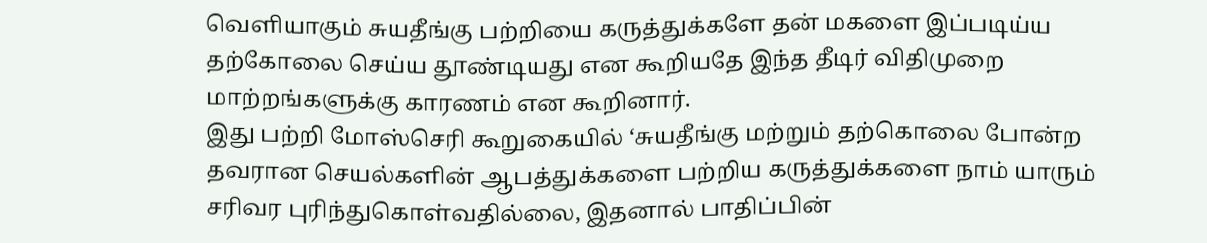வெளியாகும் சுயதீங்கு பற்றியை கருத்துக்களே தன் மகளை இப்படிய்ய தற்கோலை செய்ய தூண்டியது என கூறியதே இந்த தீடிர் விதிமுறை மாற்றங்களுக்கு காரணம் என கூறினார்.
இது பற்றி மோஸ்செரி கூறுகையில் ‘சுயதீங்கு மற்றும் தற்கொலை போன்ற தவரான செயல்களின் ஆபத்துக்களை பற்றிய கருத்துக்களை நாம் யாரும் சரிவர புரிந்துகொள்வதில்லை, இதனால் பாதிப்பின்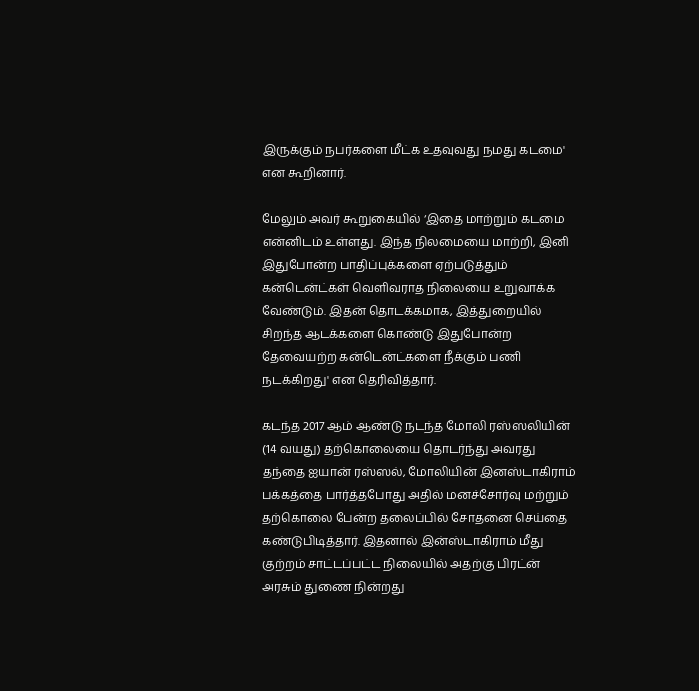இருக்கும் நபர்களை மீட்க உதவுவது நமது கடமை' என கூறினார்.

மேலும் அவர் கூறுகையில் ‘இதை மாற்றும் கடமை என்னிடம் உள்ளது. இந்த நிலமையை மாற்றி, இனி இதுபோன்ற பாதிப்புக்களை ஏற்படுத்தும் கன்டென்ட்கள் வெளிவராத நிலையை உறுவாக்க வேண்டும். இதன் தொடக்கமாக, இத்துறையில் சிறந்த ஆடக்களை கொண்டு இதுபோன்ற தேவையற்ற கன்டென்ட்களை நீக்கும் பணி நடக்கிறது' என தெரிவித்தார்.

கடந்த 2017 ஆம் ஆண்டு நடந்த மோலி ரஸ்ஸலியின் (14 வயது) தற்கொலையை தொடர்ந்து அவரது தந்தை ஐயான் ரஸ்ஸல், மோலியின் இனஸ்டாகிராம் பக்கத்தை பார்த்தபோது அதில் மனச்சோர்வு மற்றும் தற்கொலை பேன்ற தலைப்பில் சோதனை செய்தை கண்டுபிடித்தார். இதனால் இன்ஸ்டாகிராம் மீது குற்றம் சாட்டப்பட்ட நிலையில் அதற்கு பிரட்ன் அரசும் துணை நின்றது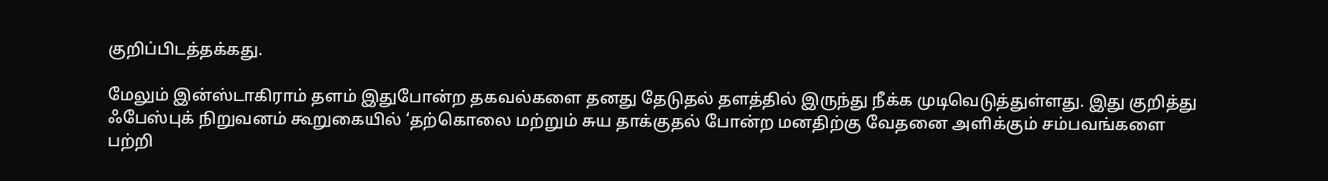குறிப்பிடத்தக்கது.

மேலும் இன்ஸ்டாகிராம் தளம் இதுபோன்ற தகவல்களை தனது தேடுதல் தளத்தில் இருந்து நீக்க முடிவெடுத்துள்ளது. இது குறித்து ஃபேஸ்புக் நிறுவனம் கூறுகையில் ‘தற்கொலை மற்றும் சுய தாக்குதல் போன்ற மனதிற்கு வேதனை அளிக்கும் சம்பவங்களை  பற்றி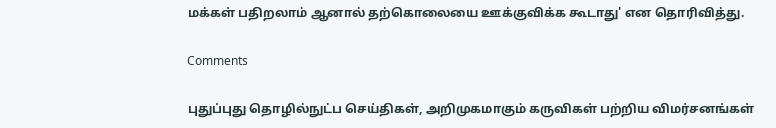மக்கள் பதிறலாம் ஆனால் தற்கொலையை ஊக்குவிக்க கூடாது' என தொரிவித்து.

Comments

புதுப்புது தொழில்நுட்ப செய்திகள், அறிமுகமாகும் கருவிகள் பற்றிய விமர்சனங்கள்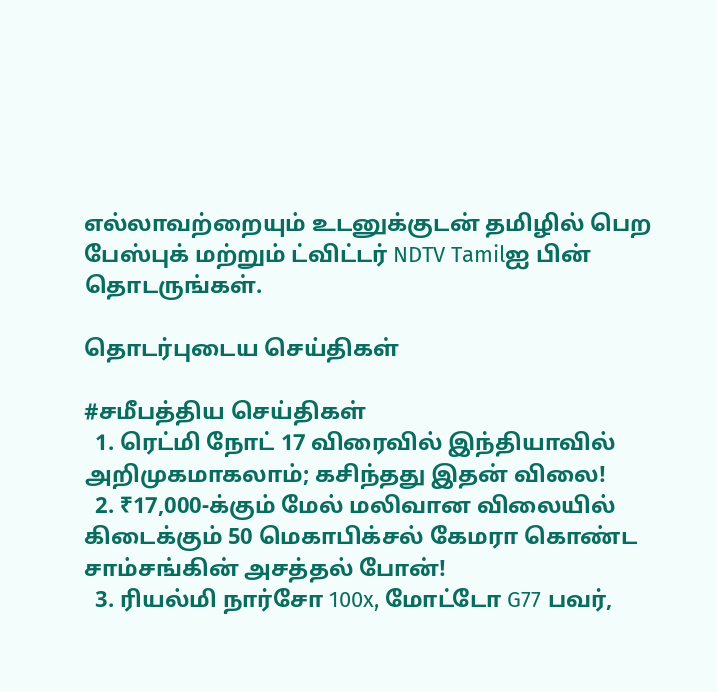எல்லாவற்றையும் உடனுக்குடன் தமிழில் பெற பேஸ்புக் மற்றும் ட்விட்டர் NDTV Tamilஐ பின் தொடருங்கள்.

தொடர்புடைய செய்திகள்

#சமீபத்திய செய்திகள்
  1. ரெட்மி நோட் 17 விரைவில் இந்தியாவில் அறிமுகமாகலாம்; கசிந்தது இதன் விலை!
  2. ₹17,000-க்கும் மேல் மலிவான விலையில் கிடைக்கும் 50 மெகாபிக்சல் கேமரா கொண்ட சாம்சங்கின் அசத்தல் போன்!
  3. ரியல்மி நார்சோ 100x, மோட்டோ G77 பவர்,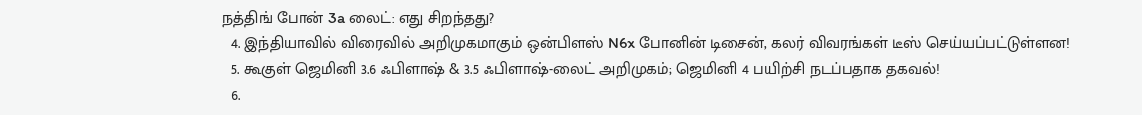நத்திங் போன் 3a லைட்: எது சிறந்தது?
  4. இந்தியாவில் விரைவில் அறிமுகமாகும் ஒன்பிளஸ் N6x போனின் டிசைன், கலர் விவரங்கள் டீஸ் செய்யப்பட்டுள்ளன!
  5. கூகுள் ஜெமினி 3.6 ஃபிளாஷ் & 3.5 ஃபிளாஷ்-லைட் அறிமுகம்; ஜெமினி 4 பயிற்சி நடப்பதாக தகவல்!
  6.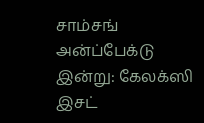சாம்சங் அன்ப்பேக்டு இன்று: கேலக்ஸி இசட்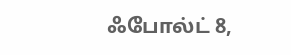ஃபோல்ட் 8,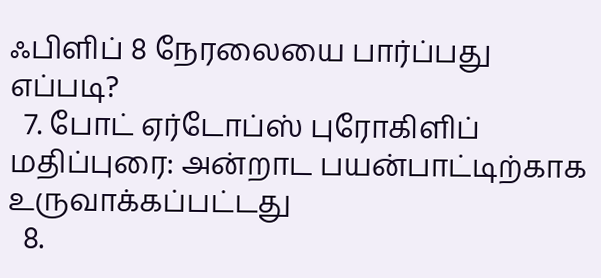ஃபிளிப் 8 நேரலையை பார்ப்பது எப்படி?
  7. போட் ஏர்டோப்ஸ் புரோகிளிப் மதிப்புரை: அன்றாட பயன்பாட்டிற்காக உருவாக்கப்பட்டது
  8.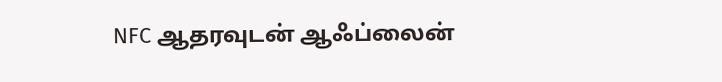NFC ஆதரவுடன் ஆஃப்லைன்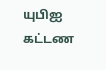யுபிஐ கட்டண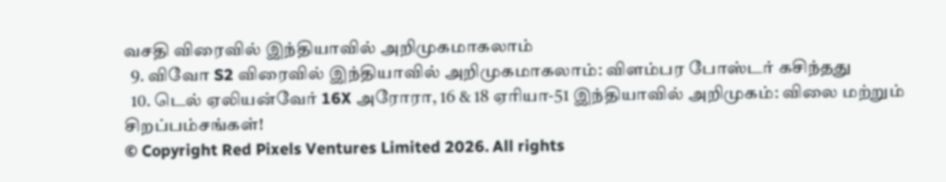வசதி விரைவில் இந்தியாவில் அறிமுகமாகலாம்
  9. விவோ S2 விரைவில் இந்தியாவில் அறிமுகமாகலாம்: விளம்பர போஸ்டர் கசிந்தது
  10. டெல் ஏலியன்வேர் 16X அரோரா, 16 & 18 ஏரியா-51 இந்தியாவில் அறிமுகம்: விலை மற்றும் சிறப்பம்சங்கள்!
© Copyright Red Pixels Ventures Limited 2026. All rights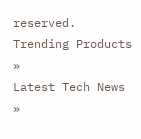reserved.
Trending Products »
Latest Tech News »